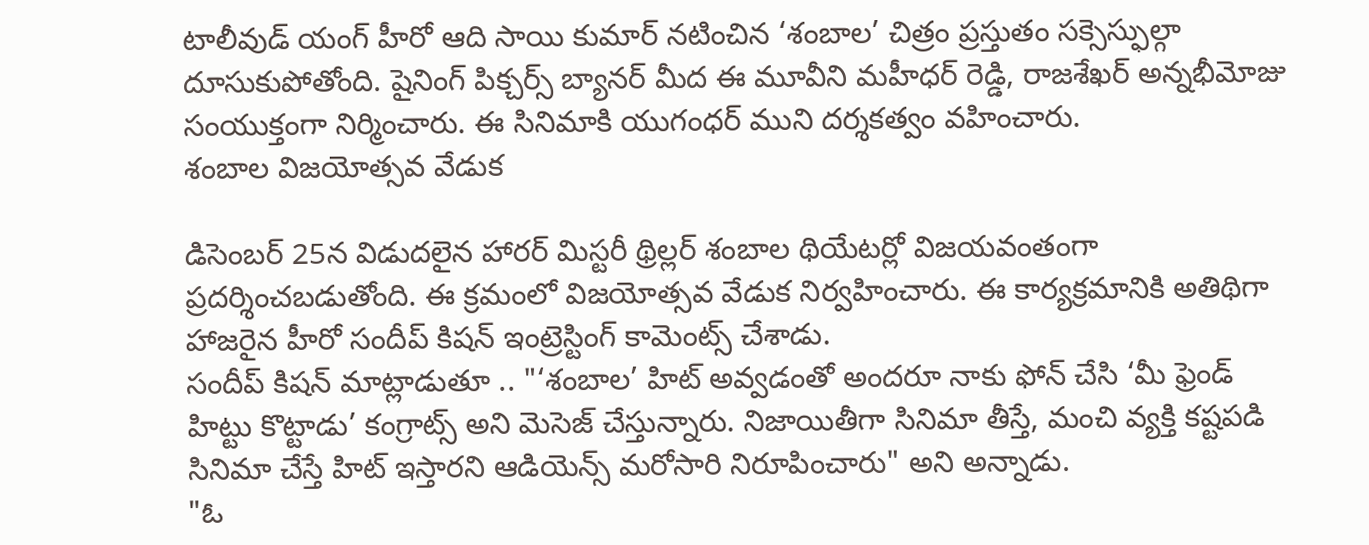టాలీవుడ్ యంగ్ హీరో ఆది సాయి కుమార్ నటించిన ‘శంబాల’ చిత్రం ప్రస్తుతం సక్సెస్ఫుల్గా దూసుకుపోతోంది. షైనింగ్ పిక్చర్స్ బ్యానర్ మీద ఈ మూవీని మహీధర్ రెడ్డి, రాజశేఖర్ అన్నభీమోజు సంయుక్తంగా నిర్మించారు. ఈ సినిమాకి యుగంధర్ ముని దర్శకత్వం వహించారు.
శంబాల విజయోత్సవ వేడుక

డిసెంబర్ 25న విడుదలైన హారర్ మిస్టరీ థ్రిల్లర్ శంబాల థియేటర్లో విజయవంతంగా ప్రదర్శించబడుతోంది. ఈ క్రమంలో విజయోత్సవ వేడుక నిర్వహించారు. ఈ కార్యక్రమానికి అతిథిగా హాజరైన హీరో సందీప్ కిషన్ ఇంట్రెస్టింగ్ కామెంట్స్ చేశాడు.
సందీప్ కిషన్ మాట్లాడుతూ .. "‘శంబాల’ హిట్ అవ్వడంతో అందరూ నాకు ఫోన్ చేసి ‘మీ ఫ్రెండ్ హిట్టు కొట్టాడు’ కంగ్రాట్స్ అని మెసెజ్ చేస్తున్నారు. నిజాయితీగా సినిమా తీస్తే, మంచి వ్యక్తి కష్టపడి సినిమా చేస్తే హిట్ ఇస్తారని ఆడియెన్స్ మరోసారి నిరూపించారు" అని అన్నాడు.
"ఓ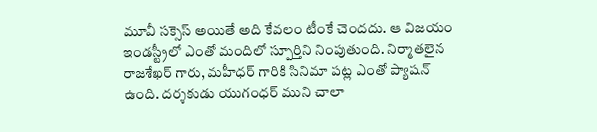మూవీ సక్సెస్ అయితే అది కేవలం టీంకే చెందదు. ఆ విజయం ఇండస్ట్రీలో ఎంతో మందిలో స్పూర్తిని నింపుతుంది. నిర్మాతలైన రాజశేఖర్ గారు, మహీధర్ గారికి సినిమా పట్ల ఎంతో ప్యాషన్ ఉంది. దర్శకుడు యుగంధర్ ముని చాలా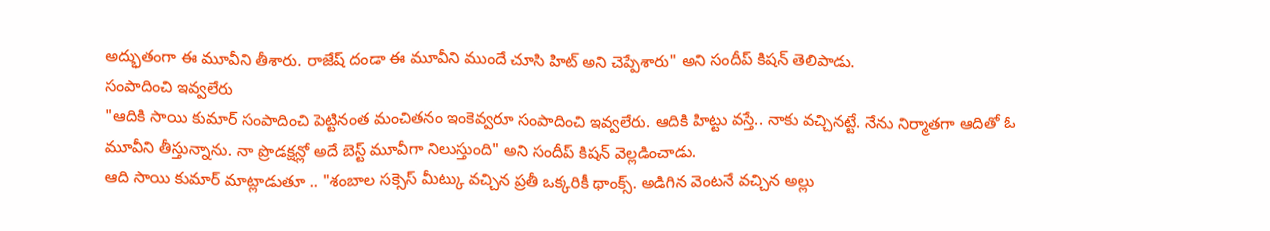అద్భుతంగా ఈ మూవీని తీశారు. రాజేష్ దండా ఈ మూవీని ముందే చూసి హిట్ అని చెప్పేశారు" అని సందీప్ కిషన్ తెలిపాడు.
సంపాదించి ఇవ్వలేరు
"ఆదికి సాయి కుమార్ సంపాదించి పెట్టినంత మంచితనం ఇంకెవ్వరూ సంపాదించి ఇవ్వలేరు. ఆదికి హిట్టు వస్తే.. నాకు వచ్చినట్టే. నేను నిర్మాతగా ఆదితో ఓ మూవీని తీస్తున్నాను. నా ప్రొడక్షన్లో అదే బెస్ట్ మూవీగా నిలుస్తుంది" అని సందీప్ కిషన్ వెల్లడించాడు.
ఆది సాయి కుమార్ మాట్లాడుతూ .. "శంబాల సక్సెస్ మీట్కు వచ్చిన ప్రతీ ఒక్కరికీ థాంక్స్. అడిగిన వెంటనే వచ్చిన అల్లు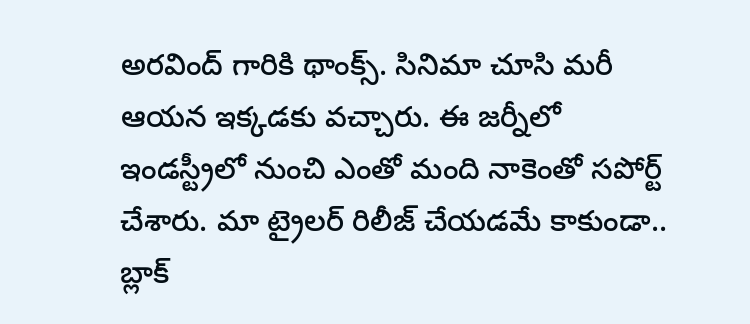అరవింద్ గారికి థాంక్స్. సినిమా చూసి మరీ ఆయన ఇక్కడకు వచ్చారు. ఈ జర్నీలో ఇండస్ట్రీలో నుంచి ఎంతో మంది నాకెంతో సపోర్ట్ చేశారు. మా ట్రైలర్ రిలీజ్ చేయడమే కాకుండా.. బ్లాక్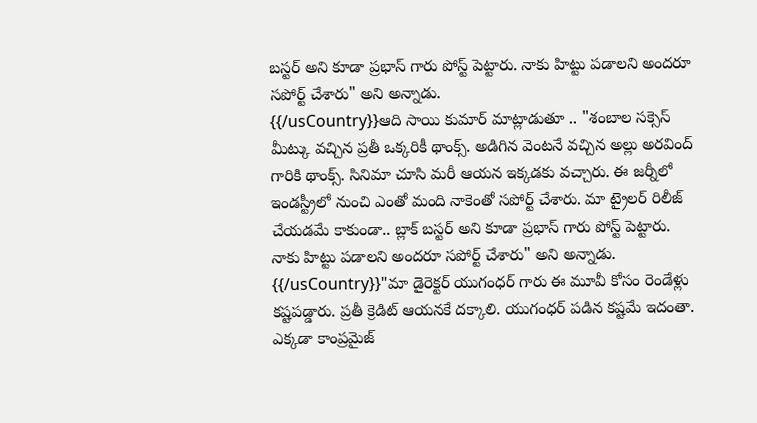బస్టర్ అని కూడా ప్రభాస్ గారు పోస్ట్ పెట్టారు. నాకు హిట్టు పడాలని అందరూ సపోర్ట్ చేశారు" అని అన్నాడు.
{{/usCountry}}ఆది సాయి కుమార్ మాట్లాడుతూ .. "శంబాల సక్సెస్ మీట్కు వచ్చిన ప్రతీ ఒక్కరికీ థాంక్స్. అడిగిన వెంటనే వచ్చిన అల్లు అరవింద్ గారికి థాంక్స్. సినిమా చూసి మరీ ఆయన ఇక్కడకు వచ్చారు. ఈ జర్నీలో ఇండస్ట్రీలో నుంచి ఎంతో మంది నాకెంతో సపోర్ట్ చేశారు. మా ట్రైలర్ రిలీజ్ చేయడమే కాకుండా.. బ్లాక్ బస్టర్ అని కూడా ప్రభాస్ గారు పోస్ట్ పెట్టారు. నాకు హిట్టు పడాలని అందరూ సపోర్ట్ చేశారు" అని అన్నాడు.
{{/usCountry}}"మా డైరెక్టర్ యుగంధర్ గారు ఈ మూవీ కోసం రెండేళ్లు కష్టపడ్డారు. ప్రతీ క్రెడిట్ ఆయనకే దక్కాలి. యుగంధర్ పడిన కష్టమే ఇదంతా. ఎక్కడా కాంప్రమైజ్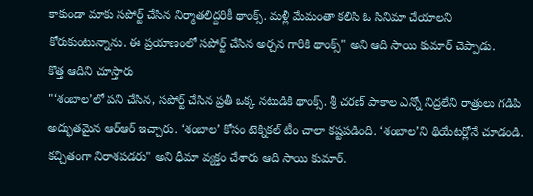కాకుండా మాకు సపోర్ట్ చేసిన నిర్మాతలిద్దరికీ థాంక్స్. మళ్లీ మేమంతా కలిసి ఓ సినిమా చేయాలని కోరుకుంటున్నాను. ఈ ప్రయాణంలో సపోర్ట్ చేసిన అర్చన గారికి థాంక్స్" అని ఆది సాయి కుమార్ చెప్పాడు.
కొత్త ఆదిని చూస్తారు
"‘శంబాల’లో పని చేసిన, సపోర్ట్ చేసిన ప్రతీ ఒక్క నటుడికి థాంక్స్. శ్రీ చరణ్ పాకాల ఎన్నో నిద్రలేని రాత్రులు గడిపి అద్భుతమైన ఆర్ఆర్ ఇచ్చారు. ‘శంబాల’ కోసం టెక్నికల్ టీం చాలా కష్టపడింది. ‘శంబాల’ని థియేటర్లోనే చూడండి. కచ్చితంగా నిరాశపడరు" అని ధీమా వ్యక్తం చేశారు ఆది సాయి కుమార్.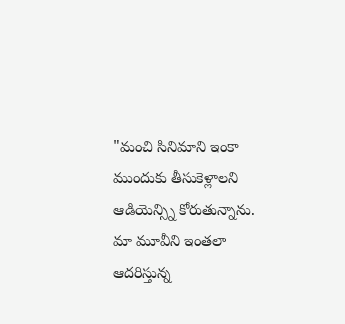"మంచి సినిమాని ఇంకా ముందుకు తీసుకెళ్లాలని ఆడియెన్స్ని కోరుతున్నాను. మా మూవీని ఇంతలా ఆదరిస్తున్న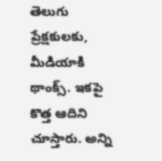తెలుగు ప్రేక్షకులకు, మీడియాకి థాంక్స్. ఇకపై కొత్త ఆదిని చూస్తారు. అన్ని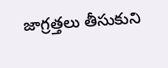జాగ్రత్తలు తీసుకుని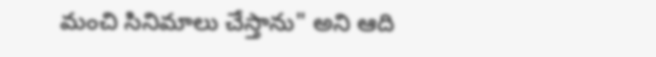మంచి సినిమాలు చేస్తాను" అని ఆది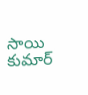సాయి కుమార్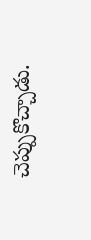చెప్పుకొచ్చాడు.